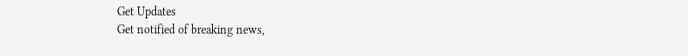Get Updates
Get notified of breaking news,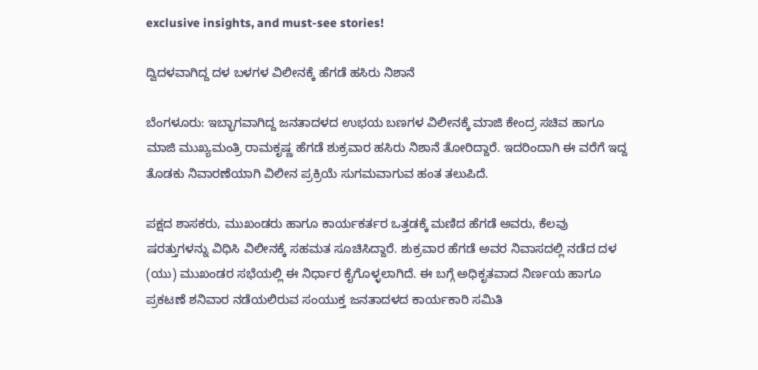exclusive insights, and must-see stories!

ದ್ವಿದಳವಾಗಿದ್ದ ದಳ ಬಳಗಳ ವಿಲೀನಕ್ಕೆ ಹೆಗಡೆ ಹಸಿರು ನಿಶಾನೆ

ಬೆಂಗಳೂರು: ಇಬ್ಭಾಗವಾಗಿದ್ದ ಜನತಾದಳದ ಉಭಯ ಬಣಗಳ ವಿಲೀನಕ್ಕೆ ಮಾಜಿ ಕೇಂದ್ರ ಸಚಿವ ಹಾಗೂ ಮಾಜಿ ಮುಖ್ಯಮಂತ್ರಿ ರಾಮಕೃಷ್ಣ ಹೆಗಡೆ ಶುಕ್ರವಾರ ಹಸಿರು ನಿಶಾನೆ ತೋರಿದ್ದಾರೆ. ಇದರಿಂದಾಗಿ ಈ ವರೆಗೆ ಇದ್ದ ತೊಡಕು ನಿವಾರಣೆಯಾಗಿ ವಿಲೀನ ಪ್ರಕ್ರಿಯೆ ಸುಗಮವಾಗುವ ಹಂತ ತಲುಪಿದೆ.

ಪಕ್ಷದ ಶಾಸಕರು, ಮುಖಂಡರು ಹಾಗೂ ಕಾರ್ಯಕರ್ತರ ಒತ್ತಡಕ್ಕೆ ಮಣಿದ ಹೆಗಡೆ ಅವರು, ಕೆಲವು ಷರತ್ತುಗಳನ್ನು ವಿಧಿಸಿ ವಿಲೀನಕ್ಕೆ ಸಹಮತ ಸೂಚಿಸಿದ್ದಾರೆ. ಶುಕ್ರವಾರ ಹೆಗಡೆ ಅವರ ನಿವಾಸದಲ್ಲಿ ನಡೆದ ದಳ (ಯು) ಮುಖಂಡರ ಸಭೆಯಲ್ಲಿ ಈ ನಿರ್ಧಾರ ಕೈಗೊಳ್ಳಲಾಗಿದೆ. ಈ ಬಗ್ಗೆ ಅಧಿಕೃತವಾದ ನಿರ್ಣಯ ಹಾಗೂ ಪ್ರಕಟಣೆ ಶನಿವಾರ ನಡೆಯಲಿರುವ ಸಂಯುಕ್ತ ಜನತಾದಳದ ಕಾರ್ಯಕಾರಿ ಸಮಿತಿ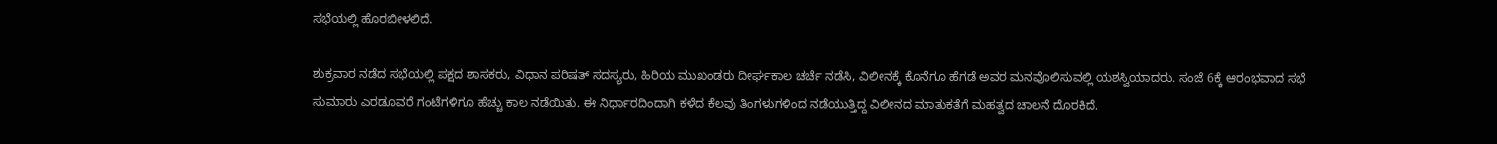ಸಭೆಯಲ್ಲಿ ಹೊರಬೀಳಲಿದೆ.

ಶುಕ್ರವಾರ ನಡೆದ ಸಭೆಯಲ್ಲಿ ಪಕ್ಷದ ಶಾಸಕರು, ವಿಧಾನ ಪರಿಷತ್‌ ಸದಸ್ಯರು, ಹಿರಿಯ ಮುಖಂಡರು ದೀರ್ಘಕಾಲ ಚರ್ಚೆ ನಡೆಸಿ, ವಿಲೀನಕ್ಕೆ ಕೊನೆಗೂ ಹೆಗಡೆ ಅವರ ಮನವೊಲಿಸುವಲ್ಲಿ ಯಶಸ್ವಿಯಾದರು. ಸಂಜೆ 6ಕ್ಕೆ ಆರಂಭವಾದ ಸಭೆ ಸುಮಾರು ಎರಡೂವರೆ ಗಂಟೆಗಳಿಗೂ ಹೆಚ್ಚು ಕಾಲ ನಡೆಯಿತು. ಈ ನಿರ್ಧಾರದಿಂದಾಗಿ ಕಳೆದ ಕೆಲವು ತಿಂಗಳುಗಳಿಂದ ನಡೆಯುತ್ತಿದ್ದ ವಿಲೀನದ ಮಾತುಕತೆಗೆ ಮಹತ್ವದ ಚಾಲನೆ ದೊರಕಿದೆ.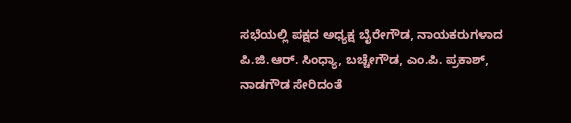ಸಭೆಯಲ್ಲಿ ಪಕ್ಷದ ಅಧ್ಯಕ್ಷ ಬೈರೇಗೌಡ, ನಾಯಕರುಗಳಾದ ಪಿ.ಜಿ.ಆರ್‌. ಸಿಂಧ್ಯಾ, ಬಚ್ಚೇಗೌಡ, ಎಂ.ಪಿ. ಪ್ರಕಾಶ್‌, ನಾಡಗೌಡ ಸೇರಿದಂತೆ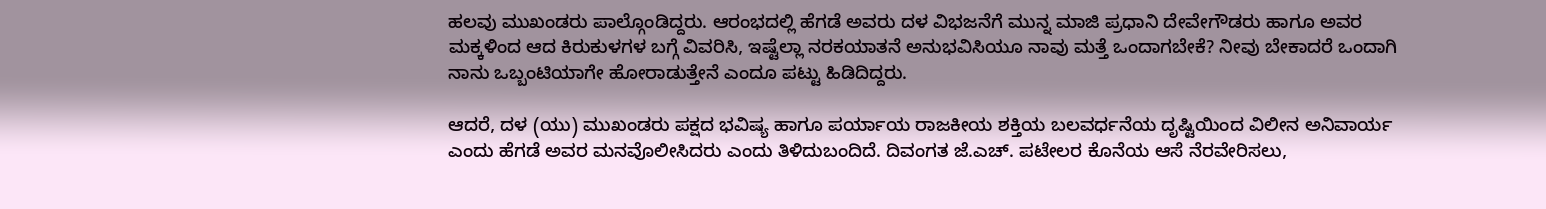ಹಲವು ಮುಖಂಡರು ಪಾಲ್ಗೊಂಡಿದ್ದರು. ಆರಂಭದಲ್ಲಿ ಹೆಗಡೆ ಅವರು ದಳ ವಿಭಜನೆಗೆ ಮುನ್ನ ಮಾಜಿ ಪ್ರಧಾನಿ ದೇವೇಗೌಡರು ಹಾಗೂ ಅವರ ಮಕ್ಕಳಿಂದ ಆದ ಕಿರುಕುಳಗಳ ಬಗ್ಗೆ ವಿವರಿಸಿ, ಇಷ್ಟೆಲ್ಲಾ ನರಕಯಾತನೆ ಅನುಭವಿಸಿಯೂ ನಾವು ಮತ್ತೆ ಒಂದಾಗಬೇಕೆ? ನೀವು ಬೇಕಾದರೆ ಒಂದಾಗಿ ನಾನು ಒಬ್ಬಂಟಿಯಾಗೇ ಹೋರಾಡುತ್ತೇನೆ ಎಂದೂ ಪಟ್ಟು ಹಿಡಿದಿದ್ದರು.

ಆದರೆ, ದಳ (ಯು) ಮುಖಂಡರು ಪಕ್ಷದ ಭವಿಷ್ಯ ಹಾಗೂ ಪರ್ಯಾಯ ರಾಜಕೀಯ ಶಕ್ತಿಯ ಬಲವರ್ಧನೆಯ ದೃಷ್ಟಿಯಿಂದ ವಿಲೀನ ಅನಿವಾರ್ಯ ಎಂದು ಹೆಗಡೆ ಅವರ ಮನವೊಲೀಸಿದರು ಎಂದು ತಿಳಿದುಬಂದಿದೆ. ದಿವಂಗತ ಜೆ.ಎಚ್‌. ಪಟೇಲರ ಕೊನೆಯ ಆಸೆ ನೆರವೇರಿಸಲು,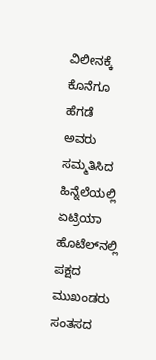ವಿಲೀನಕ್ಕೆ ಕೊನೆಗೂ ಹೆಗಡೆ ಅವರು ಸಮ್ಮತಿಸಿದ ಹಿನ್ನೆಲೆಯಲ್ಲಿ ಏಟ್ರಿಯಾ ಹೊಟೆಲ್‌ನಲ್ಲಿ ಪಕ್ಷದ ಮುಖಂಡರು ಸಂತಸದ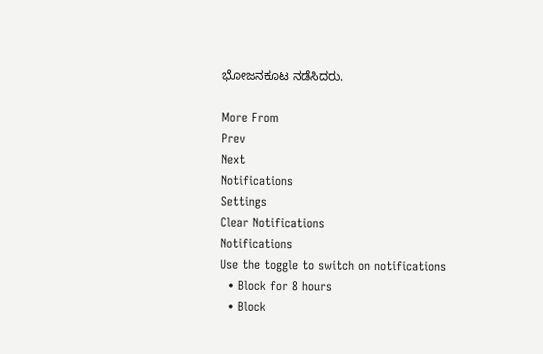ಭೋಜನಕೂಟ ನಡೆಸಿದರು.

More From
Prev
Next
Notifications
Settings
Clear Notifications
Notifications
Use the toggle to switch on notifications
  • Block for 8 hours
  • Block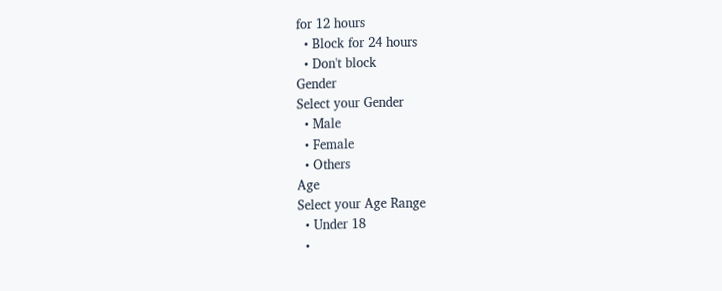for 12 hours
  • Block for 24 hours
  • Don't block
Gender
Select your Gender
  • Male
  • Female
  • Others
Age
Select your Age Range
  • Under 18
  •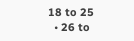18 to 25
  • 26 to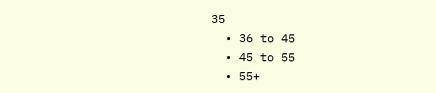35
  • 36 to 45
  • 45 to 55
  • 55+